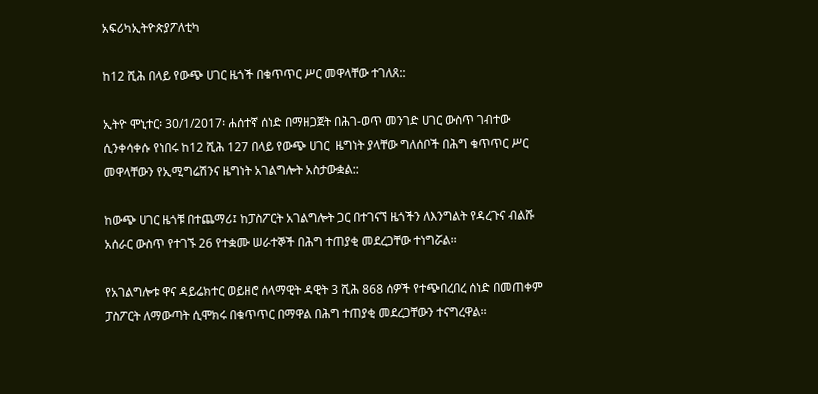አፍሪካኢትዮጵያፖለቲካ

ከ12 ሺሕ በላይ የውጭ ሀገር ዜጎች በቁጥጥር ሥር መዋላቸው ተገለጸ::

ኢትዮ ሞኒተር፡ 30/1/2017፡ ሐሰተኛ ሰነድ በማዘጋጀት በሕገ-ወጥ መንገድ ሀገር ውስጥ ገብተው ሲንቀሳቀሱ የነበሩ ከ12 ሺሕ 127 በላይ የውጭ ሀገር  ዜግነት ያላቸው ግለሰቦች በሕግ ቁጥጥር ሥር መዋላቸውን የኢሚግሬሽንና ዜግነት አገልግሎት አስታውቋል::

ከውጭ ሀገር ዜጎቹ በተጨማሪ፤ ከፓስፖርት አገልግሎት ጋር በተገናኘ ዜጎችን ለእንግልት የዳረጉና ብልሹ አሰራር ውስጥ የተገኙ 26 የተቋሙ ሠራተኞች በሕግ ተጠያቂ መደረጋቸው ተነግሯል፡፡

የአገልግሎቱ ዋና ዳይሬክተር ወይዘሮ ሰላማዊት ዳዊት 3 ሺሕ 868 ሰዎች የተጭበረበረ ሰነድ በመጠቀም ፓስፖርት ለማውጣት ሲሞክሩ በቁጥጥር በማዋል በሕግ ተጠያቂ መደረጋቸውን ተናግረዋል፡፡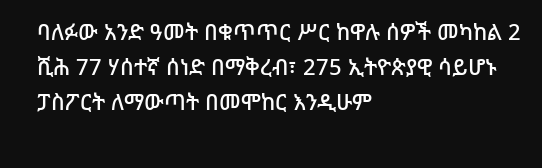ባለፉው አንድ ዓመት በቁጥጥር ሥር ከዋሉ ሰዎች መካከል 2 ሺሕ 77 ሃሰተኛ ሰነድ በማቅረብ፣ 275 ኢትዮጵያዊ ሳይሆኑ ፓስፖርት ለማውጣት በመሞከር እንዲሁም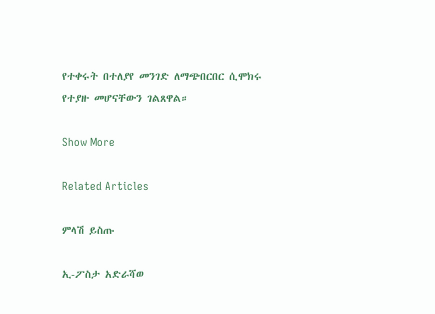የተቀሩት በተለያየ መንገድ ለማጭበርበር ሲሞክሩ የተያዙ መሆናቸውን ገልጸዋል።

Show More

Related Articles

ምላሽ ይስጡ

ኢ-ፖስታ አድራሻወ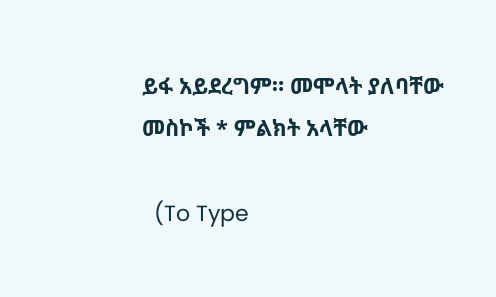ይፋ አይደረግም። መሞላት ያለባቸው መስኮች * ምልክት አላቸው

  (To Type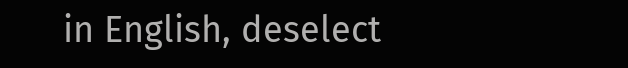in English, deselect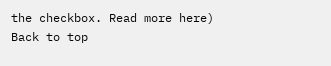the checkbox. Read more here)
Back to top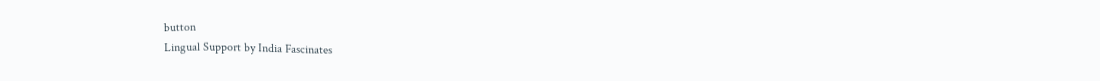button
Lingual Support by India Fascinates